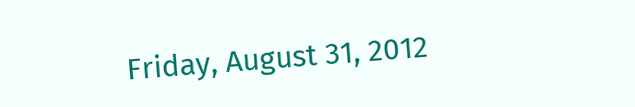Friday, August 31, 2012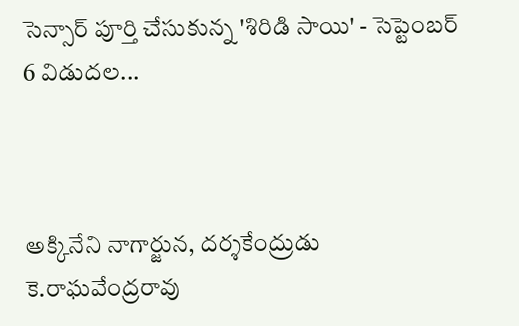సెన్సార్‌ పూర్తి చేసుకున్న 'శిరిడి సాయి' - సెప్టెంబర్‌ 6 విడుదల...



అక్కినేని నాగార్జున, దర్శకేంద్రుడు కె.రాఘవేంద్రరావు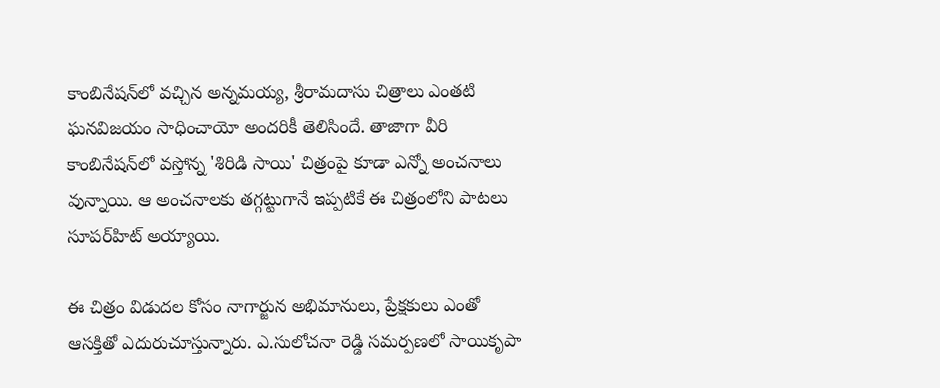కాంబినేషన్‌లో వచ్చిన అన్నమయ్య, శ్రీరామదాసు చిత్రాలు ఎంతటి ఘనవిజయం సాధించాయో అందరికీ తెలిసిందే. తాజాగా వీరి కాంబినేషన్‌లో వస్తోన్న 'శిరిడి సాయి' చిత్రంపై కూడా ఎన్నో అంచనాలు వున్నాయి. ఆ అంచనాలకు తగ్గట్టుగానే ఇప్పటికే ఈ చిత్రంలోని పాటలు సూపర్‌హిట్‌ అయ్యాయి.

ఈ చిత్రం విడుదల కోసం నాగార్జున అభిమానులు, ప్రేక్షకులు ఎంతో ఆసక్తితో ఎదురుచూస్తున్నారు. ఎ.సులోచనా రెడ్డి సమర్పణలో సాయికృపా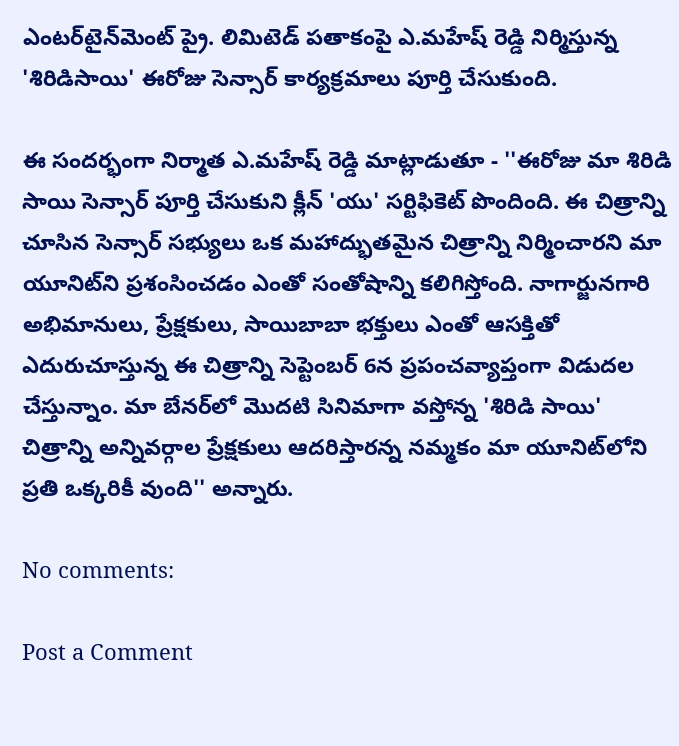ఎంటర్‌టైన్‌మెంట్‌ ప్రై. లిమిటెడ్‌ పతాకంపై ఎ.మహేష్‌ రెడ్డి నిర్మిస్తున్న 'శిరిడిసాయి' ఈరోజు సెన్సార్‌ కార్యక్రమాలు పూర్తి చేసుకుంది.

ఈ సందర్భంగా నిర్మాత ఎ.మహేష్‌ రెడ్డి మాట్లాడుతూ - ''ఈరోజు మా శిరిడి సాయి సెన్సార్‌ పూర్తి చేసుకుని క్లీన్‌ 'యు' సర్టిఫికెట్‌ పొందింది. ఈ చిత్రాన్ని చూసిన సెన్సార్‌ సభ్యులు ఒక మహాద్భుతమైన చిత్రాన్ని నిర్మించారని మా యూనిట్‌ని ప్రశంసించడం ఎంతో సంతోషాన్ని కలిగిస్తోంది. నాగార్జునగారి అభిమానులు, ప్రేక్షకులు, సాయిబాబా భక్తులు ఎంతో ఆసక్తితో ఎదురుచూస్తున్న ఈ చిత్రాన్ని సెప్టెంబర్‌ 6న ప్రపంచవ్యాప్తంగా విడుదల చేస్తున్నాం. మా బేనర్‌లో మొదటి సినిమాగా వస్తోన్న 'శిరిడి సాయి' చిత్రాన్ని అన్నివర్గాల ప్రేక్షకులు ఆదరిస్తారన్న నమ్మకం మా యూనిట్‌లోని ప్రతి ఒక్కరికీ వుంది'' అన్నారు.

No comments:

Post a Comment